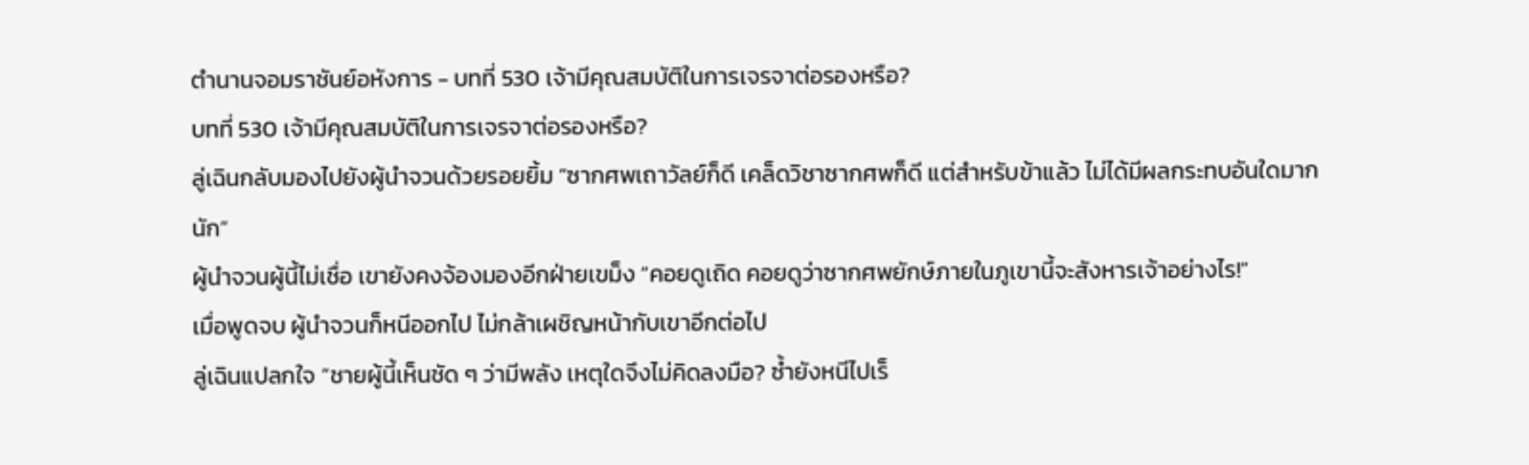ตำนานจอมราชันย์อหังการ - บทที่ 530 เจ้ามีคุณสมบัติในการเจรจาต่อรองหรือ?
บทที่ 530 เจ้ามีคุณสมบัติในการเจรจาต่อรองหรือ?
ลู่เฉินกลับมองไปยังผู้นำจวนด้วยรอยยิ้ม “ซากศพเถาวัลย์ก็ดี เคล็ดวิชาซากศพก็ดี แต่สำหรับข้าแล้ว ไม่ได้มีผลกระทบอันใดมากนัก”
ผู้นำจวนผู้นี้ไม่เชื่อ เขายังคงจ้องมองอีกฝ่ายเขม็ง “คอยดูเถิด คอยดูว่าซากศพยักษ์ภายในภูเขานี้จะสังหารเจ้าอย่างไร!”
เมื่อพูดจบ ผู้นำจวนก็หนีออกไป ไม่กล้าเผชิญหน้ากับเขาอีกต่อไป
ลู่เฉินแปลกใจ “ชายผู้นี้เห็นชัด ๆ ว่ามีพลัง เหตุใดจึงไม่คิดลงมือ? ซ้ำยังหนีไปเร็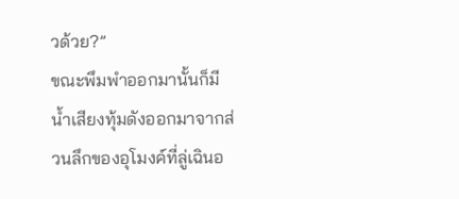วด้วย?”
ขณะพึมพำออกมานั้นก็มีน้ำเสียงทุ้มดังออกมาจากส่วนลึกของอุโมงค์ที่ลู่เฉินอ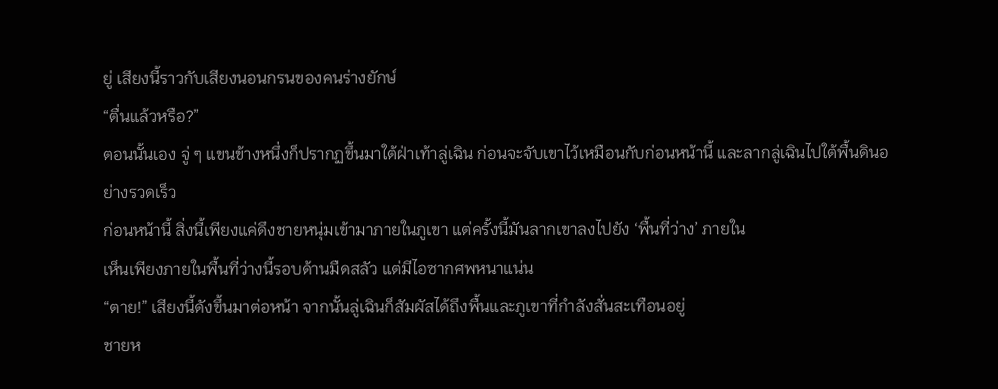ยู่ เสียงนี้ราวกับเสียงนอนกรนของคนร่างยักษ์
“ตื่นแล้วหรือ?”
ตอนนั้นเอง จู่ ๆ แขนข้างหนึ่งก็ปรากฏขึ้นมาใต้ฝ่าเท้าลู่เฉิน ก่อนจะจับเขาไว้เหมือนกับก่อนหน้านี้ และลากลู่เฉินไปใต้พื้นดินอย่างรวดเร็ว
ก่อนหน้านี้ สิ่งนี้เพียงแค่ดึงชายหนุ่มเข้ามาภายในภูเขา แต่ครั้งนี้มันลากเขาลงไปยัง ‘พื้นที่ว่าง’ ภายใน
เห็นเพียงภายในพื้นที่ว่างนี้รอบด้านมืดสลัว แต่มีไอซากศพหนาแน่น
“ตาย!” เสียงนี้ดังขึ้นมาต่อหน้า จากนั้นลู่เฉินก็สัมผัสได้ถึงพื้นและภูเขาที่กำลังสั่นสะเทือนอยู่
ชายห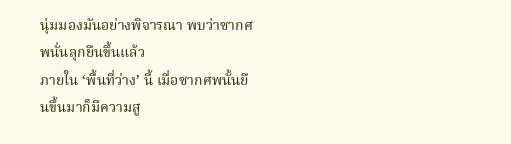นุ่มมองมันอย่างพิจารณา พบว่าซากศพนั่นลุกยืนขึ้นแล้ว
ภายใน ‘พื้นที่ว่าง’ นี้ เมื่อซากศพนั้นยืนขึ้นมาก็มีความสู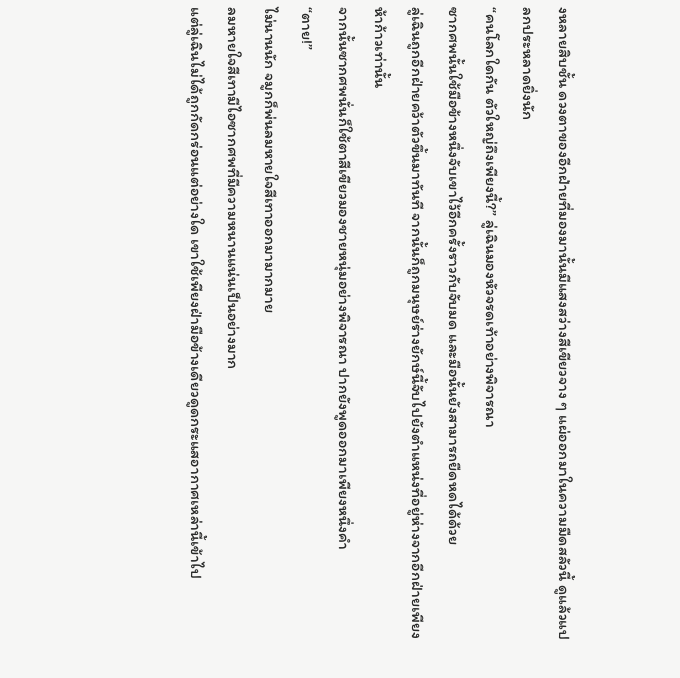งหลายสิบชั้น ดวงตาของอีกฝ่ายที่มองมานั้นมีแสงสว่างสีเขียวจาง ๆ แผ่ออกมาในความมืดสลัวนี้ ดูแล้วแปลกประหลาดยิ่งนัก
“คนโลกใดกัน ตัวใหญ่ถึงเพียงนี้?” ลู่เฉินมองหัวจรดเท้าอย่างพิจารณา
ซากศพนั้นใช้มือข้างหนึ่งจับเขาไว้อีกครั้งราวกับจับมด และมือนั้นยังสามารถยืดหดได้ด้วย
ลู่เฉินถูกอีกฝ่ายคว้าตัวขึ้นมาทันที จากนั้นก็ถูกมนุษย์ร่างยักษ์นี้จับไปยังตำแหน่งที่อยู่ห่างจากอีกฝ่ายเพียงห้าก้าวเท่านั้น
จากนั้นซากศพนั่นก็ใช้ตาสีเขียวมองชายหนุ่มอย่างพิจารณา ปากยังพูดออกมาเพียงหนึ่งคำ
“ตาย!”
ไม่นานนัก จมูกก็พ่นลมหายใจสีเทาออกมามากมาย
ลมหายใจสีเทามีไอซากศพที่มีความหนานแน่นเป็นอย่างมาก
แต่ลู่เฉินไม่ได้ถูกกัดกร่อนแต่อย่างใด เขาใช้เพียงฝ่ามือข้างเดียวดูดกระแสอากาศเหล่านี้เข้าไป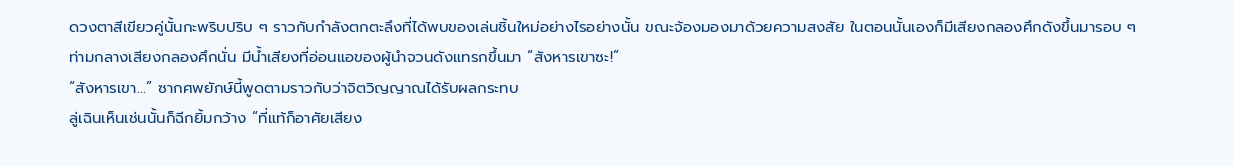ดวงตาสีเขียวคู่นั้นกะพริบปริบ ๆ ราวกับกำลังตกตะลึงที่ได้พบของเล่นชิ้นใหม่อย่างไรอย่างนั้น ขณะจ้องมองมาด้วยความสงสัย ในตอนนั้นเองก็มีเสียงกลองศึกดังขึ้นมารอบ ๆ
ท่ามกลางเสียงกลองศึกนั่น มีน้ำเสียงที่อ่อนแอของผู้นำจวนดังแทรกขึ้นมา “สังหารเขาซะ!”
“สังหารเขา…” ซากศพยักษ์นี้พูดตามราวกับว่าจิตวิญญาณได้รับผลกระทบ
ลู่เฉินเห็นเช่นนั้นก็ฉีกยิ้มกว้าง “ที่แท้ก็อาศัยเสียง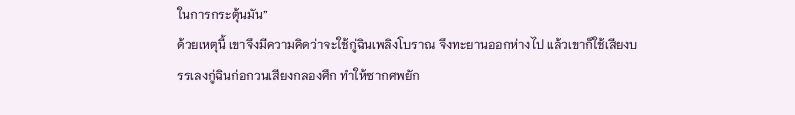ในการกระตุ้นมัน”
ด้วยเหตุนี้ เขาจึงมีความคิดว่าจะใช้กู่ฉินเพลิงโบราณ จึงทะยานออกห่างไป แล้วเขาก็ใช้เสียงบรรเลงกู่ฉินก่อกวนเสียงกลองศึก ทำให้ซากศพยัก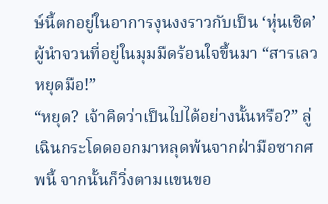ษ์นี้ตกอยู่ในอาการงุนงงราวกับเป็น ‘หุ่นเชิด’
ผู้นำจวนที่อยู่ในมุมมืดร้อนใจขึ้นมา “สารเลว หยุดมือ!”
“หยุด? เจ้าคิดว่าเป็นไปได้อย่างนั้นหรือ?” ลู่เฉินกระโดดออกมาหลุดพ้นจากฝ่ามือซากศพนี้ จากนั้นก็วิ่งตามแขนขอ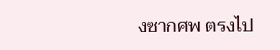งซากศพ ตรงไป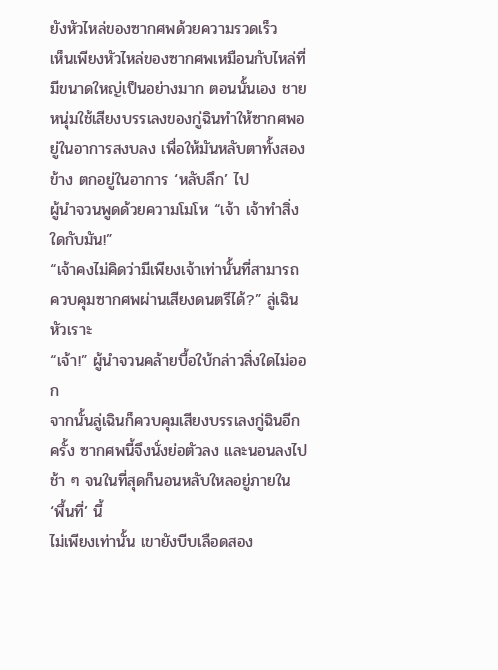ยังหัวไหล่ของซากศพด้วยความรวดเร็ว
เห็นเพียงหัวไหล่ของซากศพเหมือนกับไหล่ที่มีขนาดใหญ่เป็นอย่างมาก ตอนนั้นเอง ชายหนุ่มใช้เสียงบรรเลงของกู่ฉินทำให้ซากศพอยู่ในอาการสงบลง เพื่อให้มันหลับตาทั้งสองข้าง ตกอยู่ในอาการ ‘หลับลึก’ ไป
ผู้นำจวนพูดด้วยความโมโห “เจ้า เจ้าทำสิ่งใดกับมัน!”
“เจ้าคงไม่คิดว่ามีเพียงเจ้าเท่านั้นที่สามารถควบคุมซากศพผ่านเสียงดนตรีได้?” ลู่เฉินหัวเราะ
“เจ้า!” ผู้นำจวนคล้ายบื้อใบ้กล่าวสิ่งใดไม่ออก
จากนั้นลู่เฉินก็ควบคุมเสียงบรรเลงกู่ฉินอีกครั้ง ซากศพนี้จึงนั่งย่อตัวลง และนอนลงไปช้า ๆ จนในที่สุดก็นอนหลับใหลอยู่ภายใน ‘พื้นที่’ นี้
ไม่เพียงเท่านั้น เขายังบีบเลือดสอง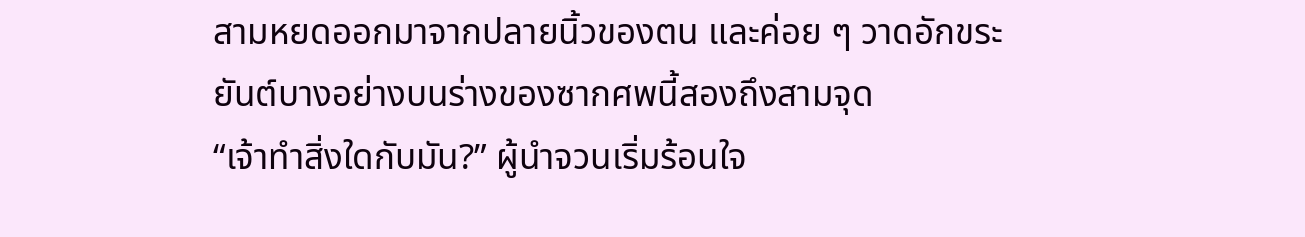สามหยดออกมาจากปลายนิ้วของตน และค่อย ๆ วาดอักขระยันต์บางอย่างบนร่างของซากศพนี้สองถึงสามจุด
“เจ้าทำสิ่งใดกับมัน?” ผู้นำจวนเริ่มร้อนใจ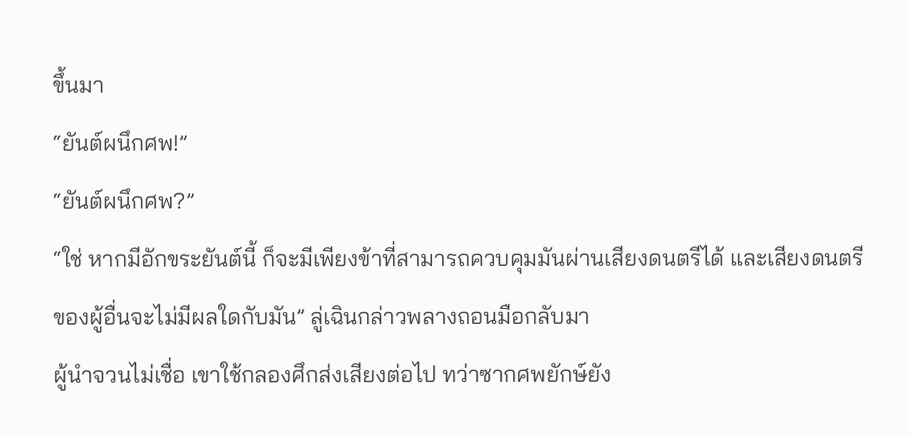ขึ้นมา
“ยันต์ผนึกศพ!”
“ยันต์ผนึกศพ?”
“ใช่ หากมีอักขระยันต์นี้ ก็จะมีเพียงข้าที่สามารถควบคุมมันผ่านเสียงดนตรีได้ และเสียงดนตรีของผู้อื่นจะไม่มีผลใดกับมัน” ลู่เฉินกล่าวพลางถอนมือกลับมา
ผู้นำจวนไม่เชื่อ เขาใช้กลองศึกส่งเสียงต่อไป ทว่าซากศพยักษ์ยัง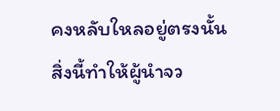คงหลับใหลอยู่ตรงนั้น
สิ่งนี้ทำให้ผู้นำจว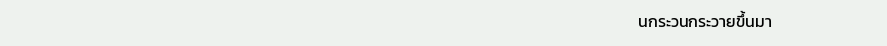นกระวนกระวายขึ้นมา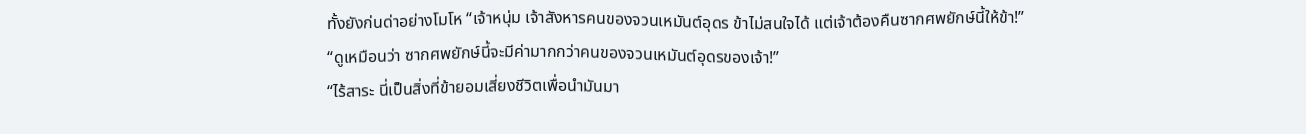ทั้งยังก่นด่าอย่างโมโห “เจ้าหนุ่ม เจ้าสังหารคนของจวนเหมันต์อุดร ข้าไม่สนใจได้ แต่เจ้าต้องคืนซากศพยักษ์นี้ให้ข้า!”
“ดูเหมือนว่า ซากศพยักษ์นี้จะมีค่ามากกว่าคนของจวนเหมันต์อุดรของเจ้า!”
“ไร้สาระ นี่เป็นสิ่งที่ข้ายอมเสี่ยงชีวิตเพื่อนำมันมา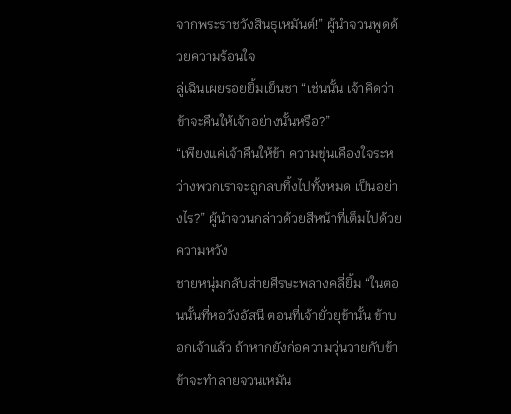จากพระราชวังสินธุเหมันต์!” ผู้นำจวนพูดด้วยความร้อนใจ
ลู่เฉินเผยรอยยิ้มเย็นชา “เช่นนั้น เจ้าคิดว่าข้าจะคืนให้เจ้าอย่างนั้นหรือ?”
“เพียงแค่เจ้าคืนให้ข้า ความขุ่นเคืองใจระหว่างพวกเราจะถูกลบทิ้งไปทั้งหมด เป็นอย่างไร?” ผู้นำจวนกล่าวด้วยสีหน้าที่เต็มไปด้วยความหวัง
ชายหนุ่มกลับส่ายศีรษะพลางคลี่ยิ้ม “ในตอนนั้นที่หอวังอัสนี ตอนที่เจ้ายั่วยุข้านั้น ข้าบอกเจ้าแล้ว ถ้าหากยังก่อความวุ่นวายกับข้า ข้าจะทำลายจวนเหมัน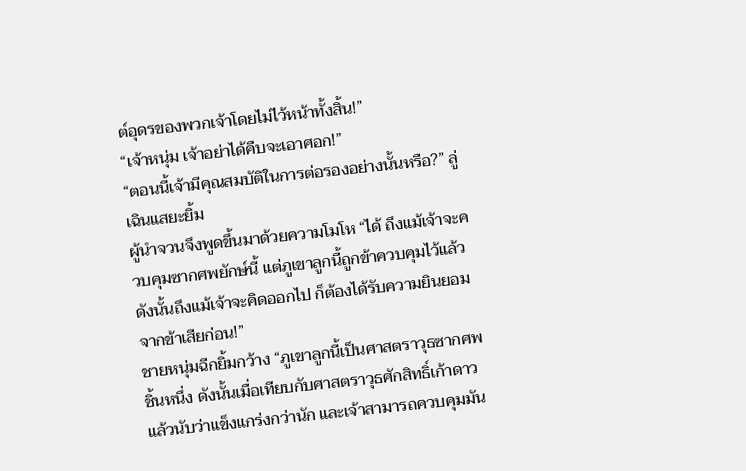ต์อุดรของพวกเจ้าโดยไม่ไว้หน้าทั้งสิ้น!”
“เจ้าหนุ่ม เจ้าอย่าได้คืบจะเอาศอก!”
“ตอนนี้เจ้ามีคุณสมบัติในการต่อรองอย่างนั้นหรือ?” ลู่เฉินแสยะยิ้ม
ผู้นำจวนจึงพูดขึ้นมาด้วยความโมโห “ได้ ถึงแม้เจ้าจะควบคุมซากศพยักษ์นี้ แต่ภูเขาลูกนี้ถูกข้าควบคุมไว้แล้ว ดังนั้นถึงแม้เจ้าจะคิดออกไป ก็ต้องได้รับความยินยอมจากข้าเสียก่อน!”
ชายหนุ่มฉีกยิ้มกว้าง “ภูเขาลูกนี้เป็นศาสตราวุธซากศพชิ้นหนึ่ง ดังนั้นเมื่อเทียบกับศาสตราวุธศักสิทธิ์เก้าดาวแล้วนับว่าแข็งแกร่งกว่านัก และเจ้าสามารถควบคุมมัน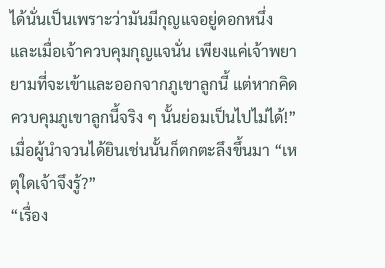ได้นั่นเป็นเพราะว่ามันมีกุญแจอยู่ดอกหนึ่ง และเมื่อเจ้าควบคุมกุญแจนั่น เพียงแค่เจ้าพยายามที่จะเข้าและออกจากภูเขาลูกนี้ แต่หากคิดควบคุมภูเขาลูกนี้จริง ๆ นั้นย่อมเป็นไปไม่ได้!”
เมื่อผู้นำจวนได้ยินเช่นนั้นก็ตกตะลึงขึ้นมา “เหตุใดเจ้าจึงรู้?”
“เรื่อง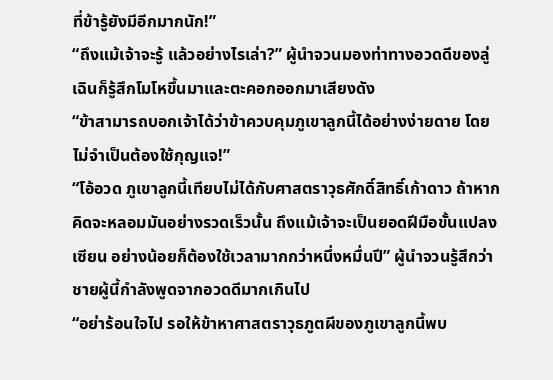ที่ข้ารู้ยังมีอีกมากนัก!”
“ถึงแม้เจ้าจะรู้ แล้วอย่างไรเล่า?” ผู้นำจวนมองท่าทางอวดดีของลู่เฉินก็รู้สึกโมโหขึ้นมาและตะคอกออกมาเสียงดัง
“ข้าสามารถบอกเจ้าได้ว่าข้าควบคุมภูเขาลูกนี้ได้อย่างง่ายดาย โดยไม่จำเป็นต้องใช้กุญแจ!”
“โอ้อวด ภูเขาลูกนี้เทียบไม่ได้กับศาสตราวุธศักดิ์สิทธิ์เก้าดาว ถ้าหากคิดจะหลอมมันอย่างรวดเร็วนั้น ถึงแม้เจ้าจะเป็นยอดฝีมือขั้นแปลงเซียน อย่างน้อยก็ต้องใช้เวลามากกว่าหนึ่งหมื่นปี” ผู้นำจวนรู้สึกว่าชายผู้นี้กำลังพูดจากอวดดีมากเกินไป
“อย่าร้อนใจไป รอให้ข้าหาศาสตราวุธภูตผีของภูเขาลูกนี้พบ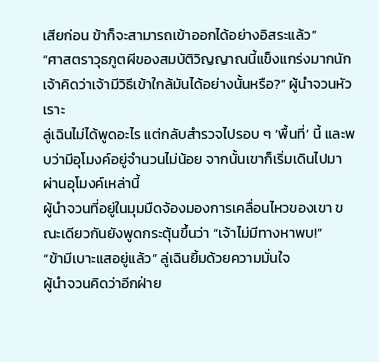เสียก่อน ข้าก็จะสามารถเข้าออกได้อย่างอิสระแล้ว”
“ศาสตราวุธภูตผีของสมบัติวิญญาณนี้แข็งแกร่งมากนัก เจ้าคิดว่าเจ้ามีวิธีเข้าใกล้มันได้อย่างนั้นหรือ?” ผู้นำจวนหัวเราะ
ลู่เฉินไม่ได้พูดอะไร แต่กลับสำรวจไปรอบ ๆ ‘พื้นที่’ นี้ และพบว่ามีอุโมงค์อยู่จำนวนไม่น้อย จากนั้นเขาก็เริ่มเดินไปมาผ่านอุโมงค์เหล่านี้
ผู้นำจวนที่อยู่ในมุมมืดจ้องมองการเคลื่อนไหวของเขา ขณะเดียวกันยังพูดกระตุ้นขึ้นว่า “เจ้าไม่มีทางหาพบ!”
“ข้ามีเบาะแสอยู่แล้ว” ลู่เฉินยิ้มด้วยความมั่นใจ
ผู้นำจวนคิดว่าอีกฝ่าย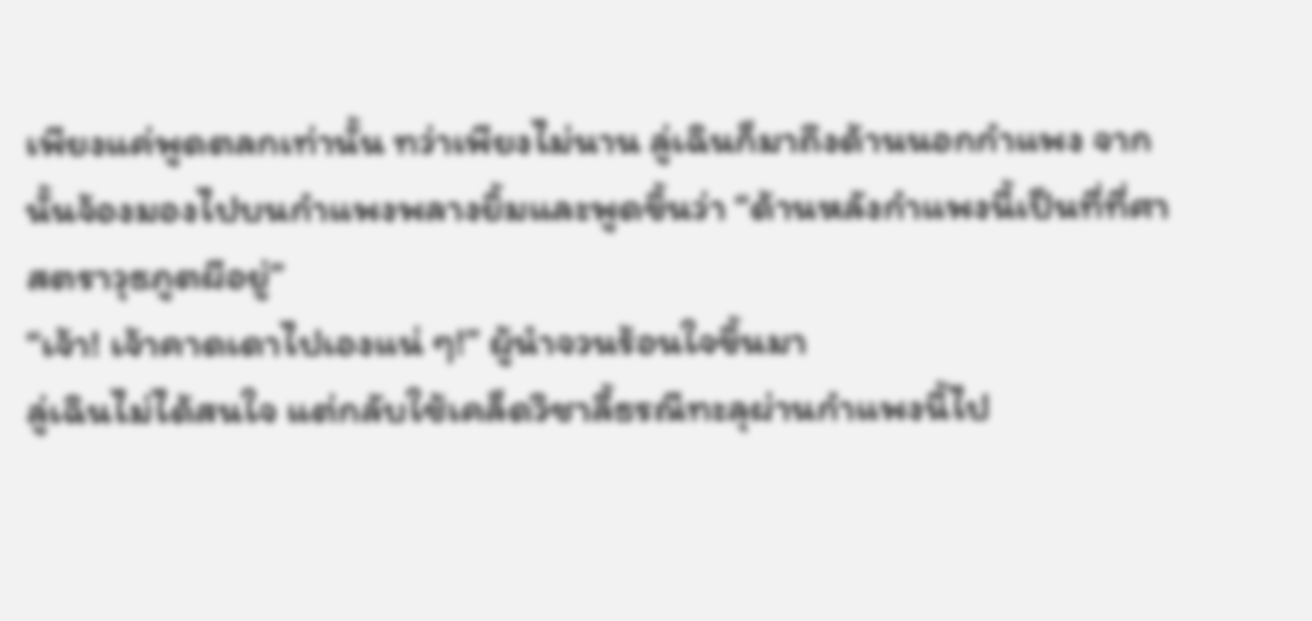เพียงแค่พูดตลกเท่านั้น ทว่าเพียงไม่นาน ลู่เฉินก็มาถึงด้านนอกกำแพง จากนั้นจ้องมองไปบนกำแพงพลางยิ้มและพูดขึ้นว่า “ด้านหลังกำแพงนี้เป็นที่ที่ศาสตราวุธภูตผีอยู่”
“เจ้า! เจ้าคาดเดาไปเองแน่ ๆ!” ผู้นำจวนร้อนใจขึ้นมา
ลู่เฉินไม่ได้สนใจ แต่กลับใช้เคล็ดวิชาลี้ธรณีทะลุผ่านกำแพงนี้ไป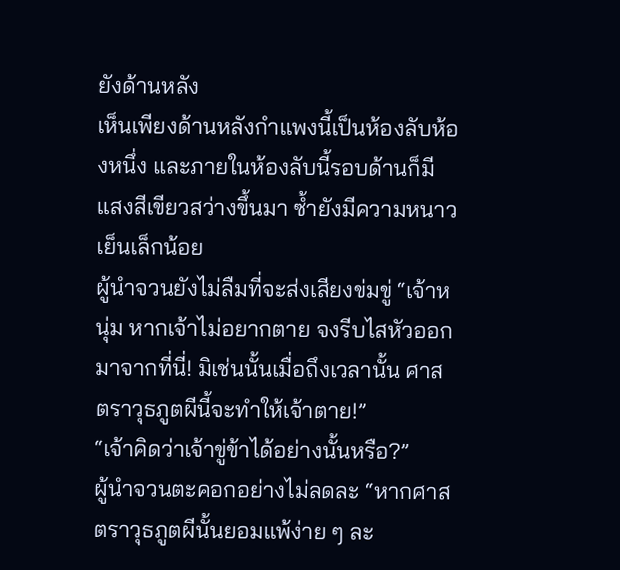ยังด้านหลัง
เห็นเพียงด้านหลังกำแพงนี้เป็นห้องลับห้องหนึ่ง และภายในห้องลับนี้รอบด้านก็มีแสงสีเขียวสว่างขึ้นมา ซ้ำยังมีความหนาวเย็นเล็กน้อย
ผู้นำจวนยังไม่ลืมที่จะส่งเสียงข่มขู่ “เจ้าหนุ่ม หากเจ้าไม่อยากตาย จงรีบไสหัวออกมาจากที่นี่! มิเช่นนั้นเมื่อถึงเวลานั้น ศาสตราวุธภูตผีนี้จะทำให้เจ้าตาย!”
“เจ้าคิดว่าเจ้าขู่ข้าได้อย่างนั้นหรือ?”
ผู้นำจวนตะคอกอย่างไม่ลดละ “หากศาสตราวุธภูตผีนั้นยอมแพ้ง่าย ๆ ละ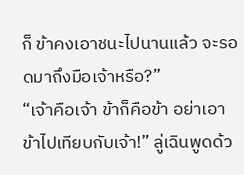ก็ ข้าคงเอาชนะไปนานแล้ว จะรอดมาถึงมือเจ้าหรือ?”
“เจ้าคือเจ้า ข้าก็คือข้า อย่าเอาข้าไปเทียบกับเจ้า!” ลู่เฉินพูดด้ว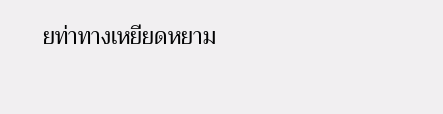ยท่าทางเหยียดหยาม